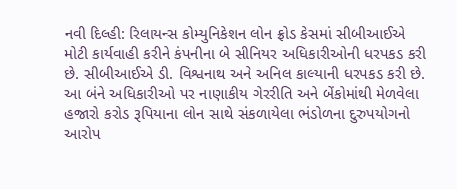નવી દિલ્હી: રિલાયન્સ કોમ્યુનિકેશન લોન ફ્રોડ કેસમાં સીબીઆઈએ મોટી કાર્યવાહી કરીને કંપનીના બે સીનિયર અધિકારીઓની ધરપકડ કરી છે. સીબીઆઈએ ડી. વિશ્વનાથ અને અનિલ કાલ્યાની ધરપકડ કરી છે. આ બંને અધિકારીઓ પર નાણાકીય ગેરરીતિ અને બેંકોમાંથી મેળવેલા હજારો કરોડ રૂપિયાના લોન સાથે સંકળાયેલા ભંડોળના દુરુપયોગનો આરોપ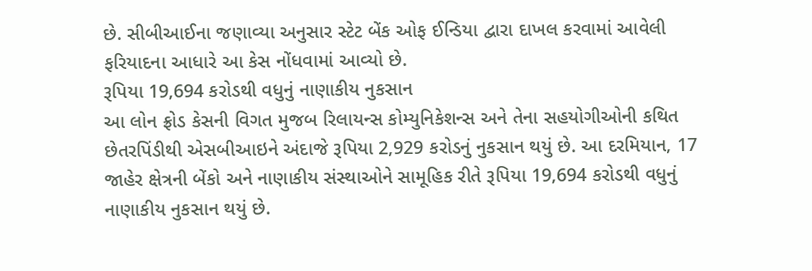છે. સીબીઆઈના જણાવ્યા અનુસાર સ્ટેટ બેંક ઓફ ઈન્ડિયા દ્વારા દાખલ કરવામાં આવેલી ફરિયાદના આધારે આ કેસ નોંધવામાં આવ્યો છે.
રૂપિયા 19,694 કરોડથી વધુનું નાણાકીય નુકસાન
આ લોન ફ્રોડ કેસની વિગત મુજબ રિલાયન્સ કોમ્યુનિકેશન્સ અને તેના સહયોગીઓની કથિત છેતરપિંડીથી એસબીઆઇને અંદાજે રૂપિયા 2,929 કરોડનું નુકસાન થયું છે. આ દરમિયાન, 17 જાહેર ક્ષેત્રની બેંકો અને નાણાકીય સંસ્થાઓને સામૂહિક રીતે રૂપિયા 19,694 કરોડથી વધુનું નાણાકીય નુકસાન થયું છે.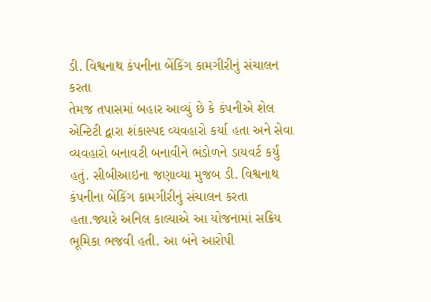ડી. વિશ્વનાથ કંપનીના બેંકિંગ કામગીરીનું સંચાલન કરતા
તેમજ તપાસમાં બહાર આવ્યું છે કે કંપનીએ શેલ એન્ટિટી દ્વારા શંકાસ્પદ વ્યવહારો કર્યા હતા અને સેવા વ્યવહારો બનાવટી બનાવીને ભંડોળને ડાયવર્ટ કર્યું હતું. સીબીઆઇના જણાવ્યા મુજબ ડી. વિશ્વનાથ કંપનીના બેંકિંગ કામગીરીનું સંચાલન કરતા હતા.જ્યારે અનિલ કાલ્યાએ આ યોજનામાં સક્રિય ભૂમિકા ભજવી હતી. આ બંને આરોપી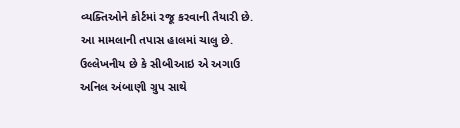વ્યક્તિઓને કોર્ટમાં રજૂ કરવાની તૈયારી છે. આ મામલાની તપાસ હાલમાં ચાલુ છે. ઉલ્લેખનીય છે કે સીબીઆઇ એ અગાઉ અનિલ અંબાણી ગ્રુપ સાથે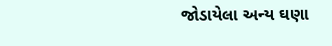જોડાયેલા અન્ય ઘણા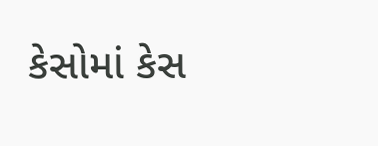કેસોમાં કેસ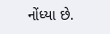નોંધ્યા છે.